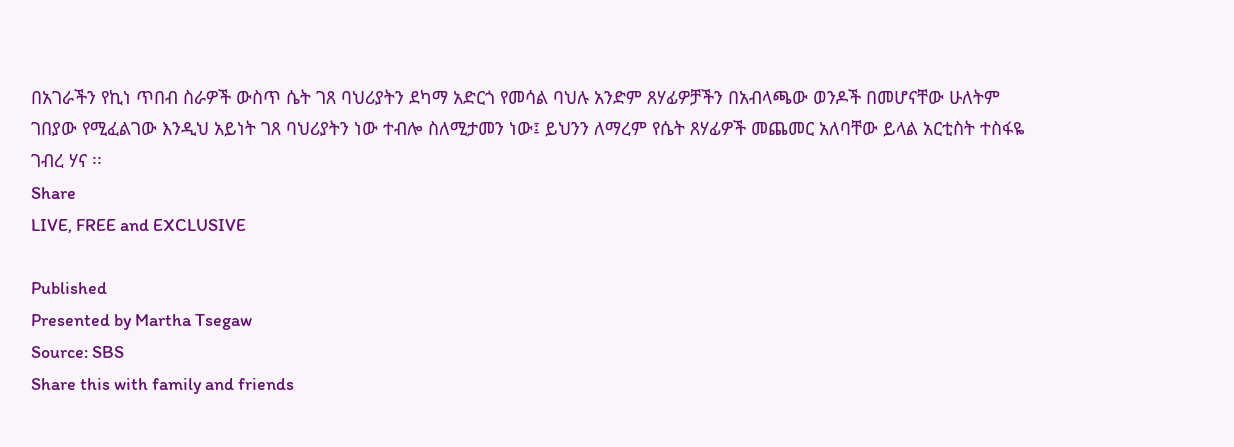በአገራችን የኪነ ጥበብ ስራዎች ውስጥ ሴት ገጸ ባህሪያትን ደካማ አድርጎ የመሳል ባህሉ አንድም ጸሃፊዎቻችን በአብላጫው ወንዶች በመሆናቸው ሁለትም ገበያው የሚፈልገው እንዲህ አይነት ገጸ ባህሪያትን ነው ተብሎ ስለሚታመን ነው፤ ይህንን ለማረም የሴት ጸሃፊዎች መጨመር አለባቸው ይላል አርቲስት ተስፋዬ ገብረ ሃና ፡፡
Share
LIVE, FREE and EXCLUSIVE

Published
Presented by Martha Tsegaw
Source: SBS
Share this with family and friends